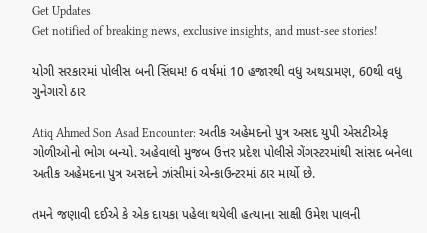Get Updates
Get notified of breaking news, exclusive insights, and must-see stories!

યોગી સરકારમાં પોલીસ બની સિંઘમ! 6 વર્ષમાં 10 હજારથી વધુ અથડામણ, 60થી વધુ ગુનેગારો ઠાર

Atiq Ahmed Son Asad Encounter: અતીક અહેમદનો પુત્ર અસદ યુપી એસટીએફ ગોળીઓનો ભોગ બન્યો. અહેવાલો મુજબ ઉત્તર પ્રદેશ પોલીસે ગેંગસ્ટરમાંથી સાંસદ બનેલા અતીક અહેમદના પુત્ર અસદને ઝાંસીમાં એન્કાઉન્ટરમાં ઠાર માર્યો છે.

તમને જણાવી દઈએ કે એક દાયકા પહેલા થયેલી હત્યાના સાક્ષી ઉમેશ પાલની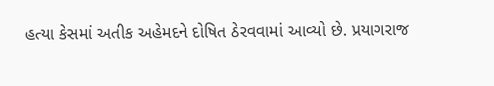હત્યા કેસમાં અતીક અહેમદને દોષિત ઠેરવવામાં આવ્યો છે. પ્રયાગરાજ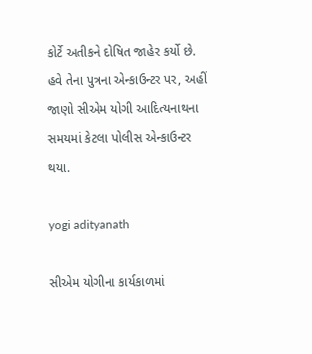કોર્ટે અતીકને દોષિત જાહેર કર્યો છે. હવે તેના પુત્રના એન્કાઉન્ટર પર, અહીં જાણો સીએમ યોગી આદિત્યનાથના સમયમાં કેટલા પોલીસ એન્કાઉન્ટર થયા.

yogi adityanath

સીએમ યોગીના કાર્યકાળમાં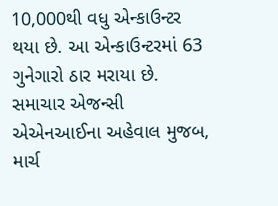10,000થી વધુ એન્કાઉન્ટર થયા છે. આ એન્કાઉન્ટરમાં 63 ગુનેગારો ઠાર મરાયા છે. સમાચાર એજન્સી એએનઆઈના અહેવાલ મુજબ, માર્ચ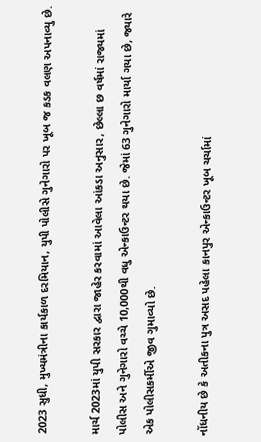2023 સુધી, મુખ્યમંત્રીના કાર્યકાળ દરમિયાન, યુપી પોલીસે ગુનેગારો પર ખૂબ જ કડક વલણ અપનાવ્યુ છે.

માર્ચ 2023માં યુપી સરકાર દ્વારા જાહેર કરવામાં આવેલા આંકડા અનુસાર, છેલ્લા છ વર્ષમાં રાજ્યમાં પોલીસ અને ગુનેગારો વચ્ચે 10,000થી વધુ એન્કાઉન્ટર થયા છે. જેમાં 63 ગુનેગારો માર્યા ગયા છે, જ્યારે એક પોલીસકર્મીએ જીવ ગુમાવ્યો છે.

નોંધનીય છે કે અતીકના પુત્ર અસદ પહેલા કાનપુર એન્કાઉન્ટર ખૂબ ચર્ચામાં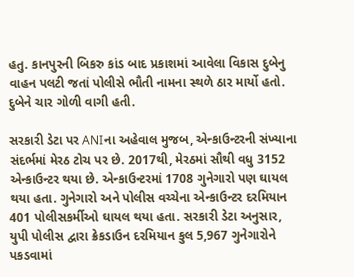હતુ. કાનપુરની બિકરુ કાંડ બાદ પ્રકાશમાં આવેલા વિકાસ દુબેનુ વાહન પલટી જતાં પોલીસે ભૌતી નામના સ્થળે ઠાર માર્યો હતો. દુબેને ચાર ગોળી વાગી હતી.

સરકારી ડેટા પર ANIના અહેવાલ મુજબ, એન્કાઉન્ટરની સંખ્યાના સંદર્ભમાં મેરઠ ટોચ પર છે. 2017થી, મેરઠમાં સૌથી વધુ 3152 એન્કાઉન્ટર થયા છે. એન્કાઉન્ટરમાં 1708 ગુનેગારો પણ ઘાયલ થયા હતા. ગુનેગારો અને પોલીસ વચ્ચેના એન્કાઉન્ટર દરમિયાન 401 પોલીસકર્મીઓ ઘાયલ થયા હતા. સરકારી ડેટા અનુસાર, યુપી પોલીસ દ્વારા ક્રેકડાઉન દરમિયાન કુલ 5,967 ગુનેગારોને પકડવામાં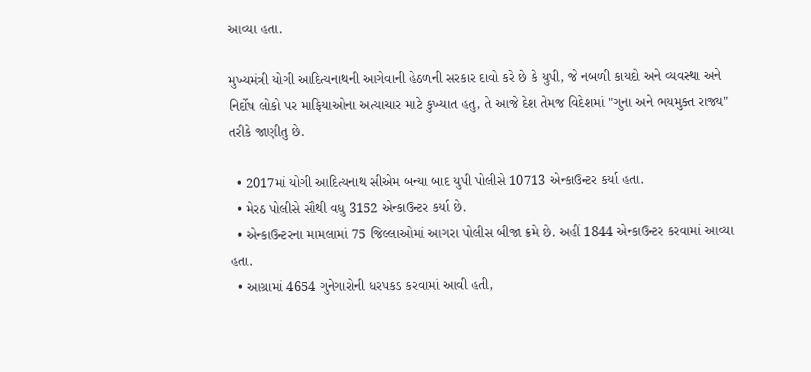આવ્યા હતા.

મુખ્યમંત્રી યોગી આદિત્યનાથની આગેવાની હેઠળની સરકાર દાવો કરે છે કે યુપી, જે નબળી કાયદો અને વ્યવસ્થા અને નિર્દોષ લોકો પર માફિયાઓના અત્યાચાર માટે કુખ્યાત હતુ, તે આજે દેશ તેમજ વિદેશમાં "ગુના અને ભયમુક્ત રાજ્ય" તરીકે જાણીતુ છે.

  • 2017માં યોગી આદિત્યનાથ સીએમ બન્યા બાદ યુપી પોલીસે 10713 એન્કાઉન્ટર કર્યા હતા.
  • મેરઠ પોલીસે સૌથી વધુ 3152 એન્કાઉન્ટર કર્યા છે.
  • એન્કાઉન્ટરના મામલામાં 75 જિલ્લાઓમાં આગરા પોલીસ બીજા ક્રમે છે. અહીં 1844 એન્કાઉન્ટર કરવામાં આવ્યા હતા.
  • આગ્રામાં 4654 ગુનેગારોની ધરપકડ કરવામાં આવી હતી,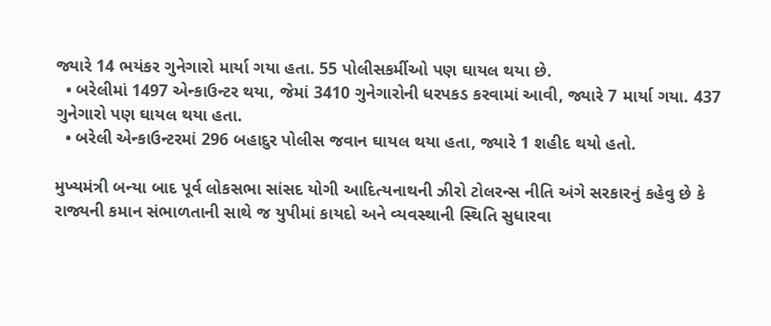જ્યારે 14 ભયંકર ગુનેગારો માર્યા ગયા હતા. 55 પોલીસકર્મીઓ પણ ઘાયલ થયા છે.
  • બરેલીમાં 1497 એન્કાઉન્ટર થયા, જેમાં 3410 ગુનેગારોની ધરપકડ કરવામાં આવી, જ્યારે 7 માર્યા ગયા. 437 ગુનેગારો પણ ઘાયલ થયા હતા.
  • બરેલી એન્કાઉન્ટરમાં 296 બહાદુર પોલીસ જવાન ઘાયલ થયા હતા, જ્યારે 1 શહીદ થયો હતો.

મુખ્યમંત્રી બન્યા બાદ પૂર્વ લોકસભા સાંસદ યોગી આદિત્યનાથની ઝીરો ટોલરન્સ નીતિ અંગે સરકારનું કહેવુ છે કે રાજ્યની કમાન સંભાળતાની સાથે જ યુપીમાં કાયદો અને વ્યવસ્થાની સ્થિતિ સુધારવા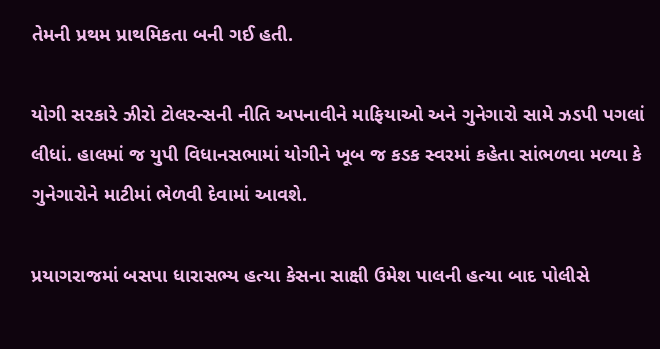તેમની પ્રથમ પ્રાથમિકતા બની ગઈ હતી.

યોગી સરકારે ઝીરો ટોલરન્સની નીતિ અપનાવીને માફિયાઓ અને ગુનેગારો સામે ઝડપી પગલાં લીધાં. હાલમાં જ યુપી વિધાનસભામાં યોગીને ખૂબ જ કડક સ્વરમાં કહેતા સાંભળવા મળ્યા કે ગુનેગારોને માટીમાં ભેળવી દેવામાં આવશે.

પ્રયાગરાજમાં બસપા ધારાસભ્ય હત્યા કેસના સાક્ષી ઉમેશ પાલની હત્યા બાદ પોલીસે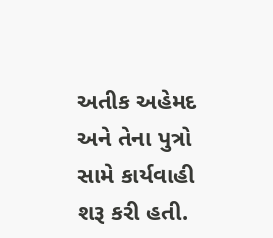અતીક અહેમદ અને તેના પુત્રો સામે કાર્યવાહી શરૂ કરી હતી.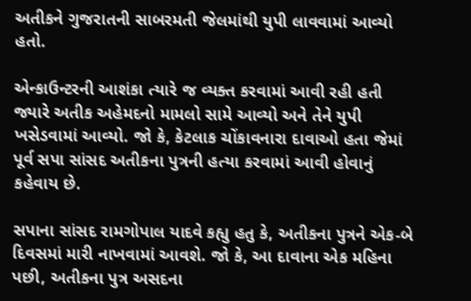અતીકને ગુજરાતની સાબરમતી જેલમાંથી યુપી લાવવામાં આવ્યો હતો.

એન્કાઉન્ટરની આશંકા ત્યારે જ વ્યક્ત કરવામાં આવી રહી હતી જ્યારે અતીક અહેમદનો મામલો સામે આવ્યો અને તેને યુપી ખસેડવામાં આવ્યો. જો કે, કેટલાક ચોંકાવનારા દાવાઓ હતા જેમાં પૂર્વ સપા સાંસદ અતીકના પુત્રની હત્યા કરવામાં આવી હોવાનું કહેવાય છે.

સપાના સાંસદ રામગોપાલ યાદવે કહ્યુ હતુ કે, અતીકના પુત્રને એક-બે દિવસમાં મારી નાખવામાં આવશે. જો કે, આ દાવાના એક મહિના પછી, અતીકના પુત્ર અસદના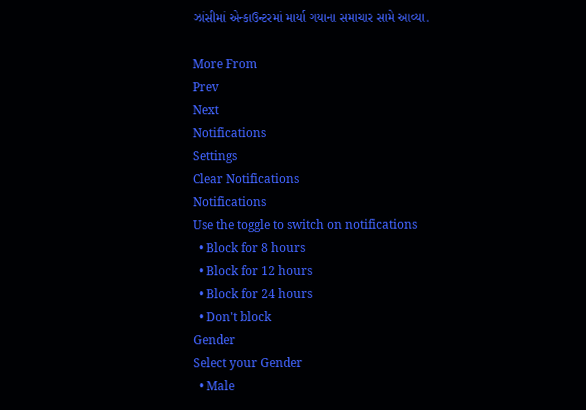ઝાંસીમાં એન્કાઉન્ટરમાં માર્યા ગયાના સમાચાર સામે આવ્યા.

More From
Prev
Next
Notifications
Settings
Clear Notifications
Notifications
Use the toggle to switch on notifications
  • Block for 8 hours
  • Block for 12 hours
  • Block for 24 hours
  • Don't block
Gender
Select your Gender
  • Male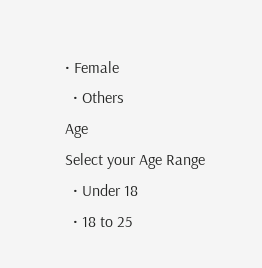• Female
  • Others
Age
Select your Age Range
  • Under 18
  • 18 to 25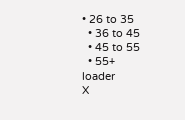• 26 to 35
  • 36 to 45
  • 45 to 55
  • 55+
loader
X